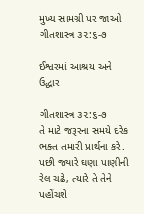મુખ્ય સામગ્રી પર જાઓ
ગીતશાસ્ત્ર ૩૨:૬-૭

ઈશ્વરમાં આશ્રય અને ઉદ્ધાર

ગીતશાસ્ત્ર ૩૨:૬-૭
તે માટે જરૂરના સમયે દરેક ભક્ત તમારી પ્રાર્થના કરે. પછી જ્યારે ઘણા પાણીની રેલ ચઢે, ત્યારે તે તેને પહોંચશે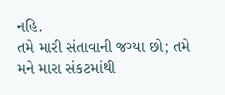નહિ.
તમે મારી સંતાવાની જગ્યા છો; તમે મને મારા સંકટમાંથી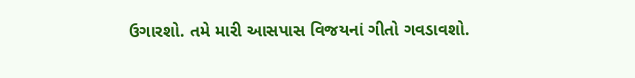ઉગારશો. તમે મારી આસપાસ વિજયનાં ગીતો ગવડાવશો.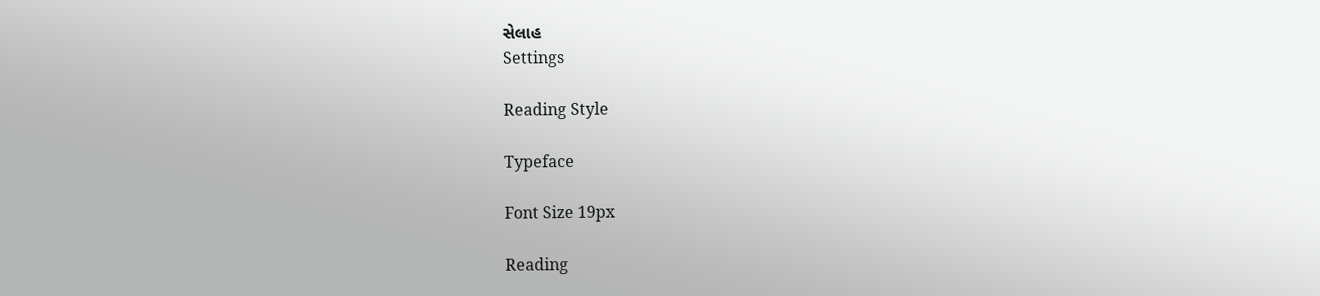સેલાહ
Settings

Reading Style

Typeface

Font Size 19px

Reading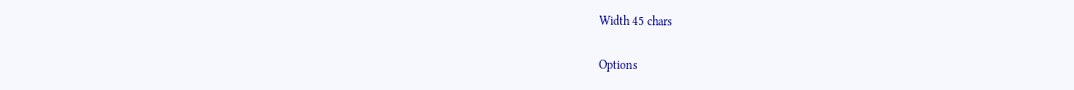Width 45 chars

Options